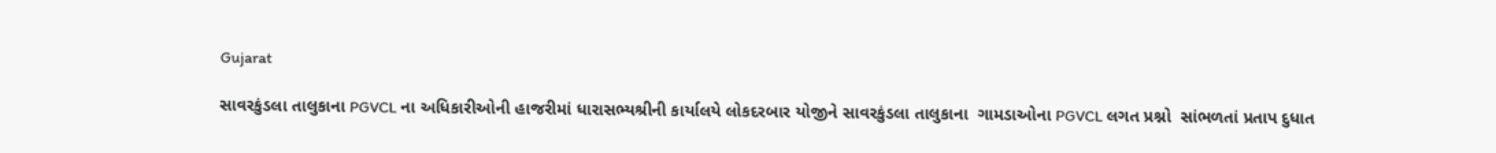Gujarat

સાવરકુંડલા તાલુકાના PGVCL ના અધિકારીઓની હાજરીમાં ધારાસભ્યશ્રીની કાર્યાલયે લોકદરબાર યોજીને સાવરકુંડલા તાલુકાના  ગામડાઓના PGVCL લગત પ્રશ્નો  સાંભળતાં પ્રતાપ દુધાત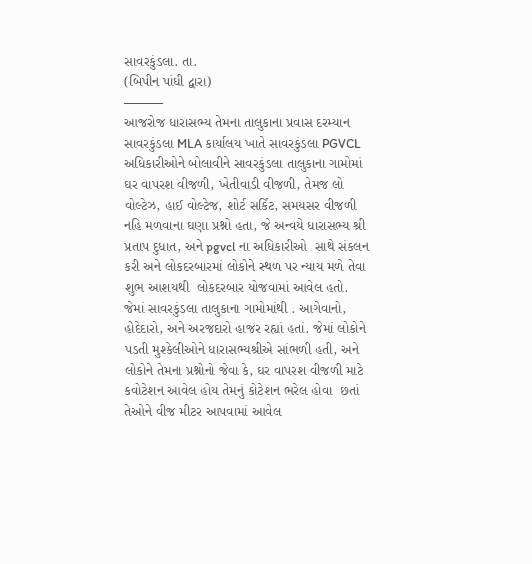સાવરકુંડલા. તા.
(બિપીન પાંધી દ્વારા)
———
આજરોજ ધારાસભ્ય તેમના તાલુકાના પ્રવાસ દરમ્યાન સાવરકુંડલા MLA કાર્યાલય ખાતે સાવરકુંડલા PGVCL અધિકારીઓને બોલાવીને સાવરકુંડલા તાલુકાના ગામોમાં ઘર વાપરશ વીજળી, ખેતીવાડી વીજળી, તેમજ લો વોલ્ટેઝ, હાઈ વોલ્ટેજ, શોર્ટ સર્કિટ, સમયસર વીજળી નહિ મળવાના ઘણા પ્રશ્નો હતા, જે અન્વયે ધારાસભ્ય શ્રી પ્રતાપ દુધાત, અને pgvcl ના અધિકારીઓ  સાથે સંકલન કરી અને લોકદરબારમાં લોકોને સ્થળ પર ન્યાય મળે તેવા શુભ આશયથી  લોકદરબાર યોજવામાં આવેલ હતો. જેમાં સાવરકુંડલા તાલુકાના ગામોમાંથી . આગેવાનો, હોદેદારો, અને અરજદારો હાજર રહ્યાં હતાં. જેમાં લોકોને પડતી મુશ્કેલીઓને ધારાસભ્યશ્રીએ સાંભળી હતી, અને લોકોને તેમના પ્રશ્નોનો જેવા કે, ઘર વાપરશ વીજળી માટે કવોટેશન આવેલ હોય તેમનું કોટેશન ભરેલ હોવા  છતાં તેઓને વીજ મીટર આપવામાં આવેલ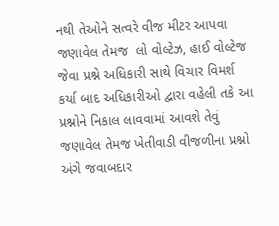નથી તેઓને સત્વરે વીજ મીટર આપવા જણાવેલ તેમજ  લો વોલ્ટેઝ, હાઈ વોલ્ટેજ  જેવા પ્રશ્ને અધિકારી સાથે વિચાર વિમર્શ કર્યા બાદ અધિકારીઓ દ્વારા વહેલી તકે આ પ્રશ્નોને નિકાલ લાવવામાં આવશે તેવું જણાવેલ તેમજ ખેતીવાડી વીજળીના પ્રશ્નો અંગે જવાબદાર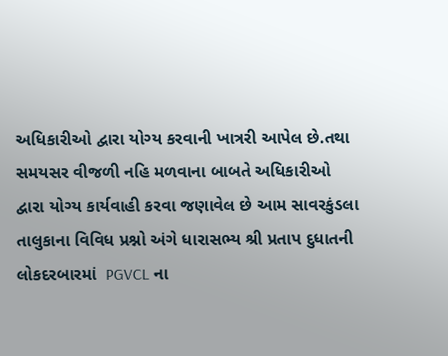અધિકારીઓ દ્વારા યોગ્ય કરવાની ખાત્રરી આપેલ છે.તથા સમયસર વીજળી નહિ મળવાના બાબતે અધિકારીઓ દ્વારા યોગ્ય કાર્યવાહી કરવા જણાવેલ છે આમ સાવરકુંડલા તાલુકાના વિવિધ પ્રશ્નો અંગે ધારાસભ્ય શ્રી પ્રતાપ દુધાતની લોકદરબારમાં  PGVCL ના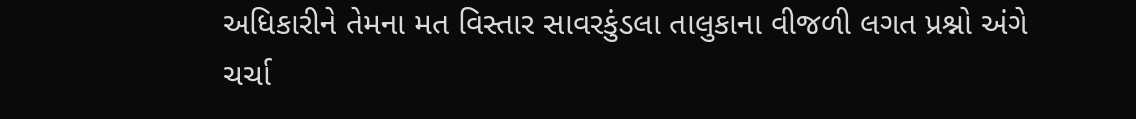અધિકારીને તેમના મત વિસ્તાર સાવરકુંડલા તાલુકાના વીજળી લગત પ્રશ્નો અંગે ચર્ચા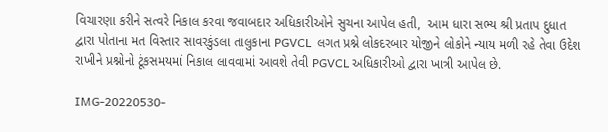વિચારણા કરીને સત્વરે નિકાલ કરવા જવાબદાર અધિકારીઓને સુચના આપેલ હતી,  આમ ધારા સભ્ય શ્રી પ્રતાપ દુધાત દ્વારા પોતાના મત વિસ્તાર સાવરકુંડલા તાલુકાના PGVCL  લગત પ્રશ્ને લોકદરબાર યોજીને લોકોને ન્યાય મળી રહે તેવા ઉદેશ રાખીને પ્રશ્નોનો ટૂંકસમયમાં નિકાલ લાવવામાં આવશે તેવી PGVCL અધિકારીઓ દ્વારા ખાત્રી આપેલ છે.

IMG-20220530-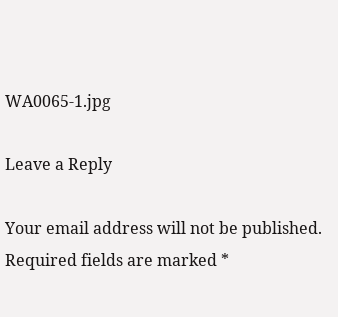WA0065-1.jpg

Leave a Reply

Your email address will not be published. Required fields are marked *